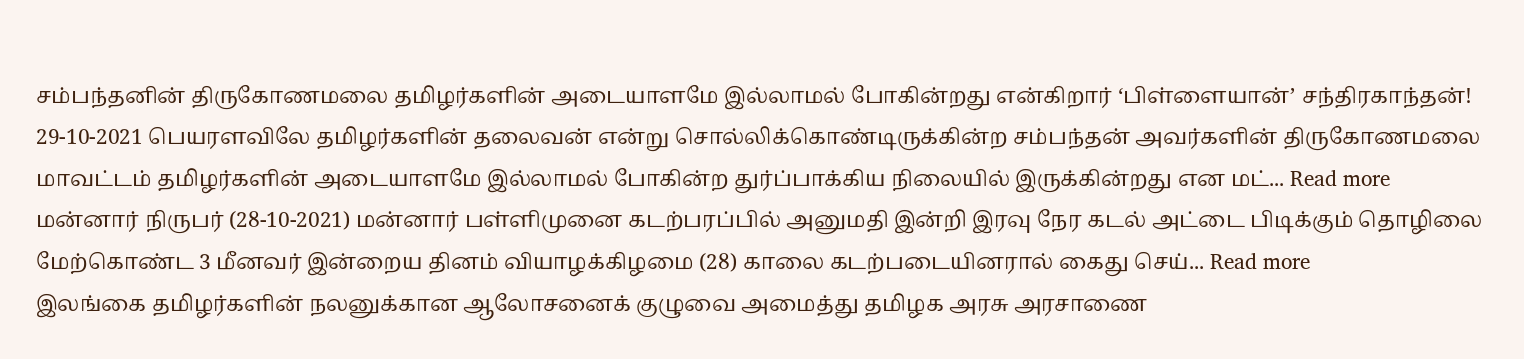சம்பந்தனின் திருகோணமலை தமிழர்களின் அடையாளமே இல்லாமல் போகின்றது என்கிறார் ‘பிள்ளையான்’ சந்திரகாந்தன்!
29-10-2021 பெயரளவிலே தமிழர்களின் தலைவன் என்று சொல்லிக்கொண்டிருக்கின்ற சம்பந்தன் அவர்களின் திருகோணமலை மாவட்டம் தமிழர்களின் அடையாளமே இல்லாமல் போகின்ற துர்ப்பாக்கிய நிலையில் இருக்கின்றது என மட்... Read more
மன்னார் நிருபர் (28-10-2021) மன்னார் பள்ளிமுனை கடற்பரப்பில் அனுமதி இன்றி இரவு நேர கடல் அட்டை பிடிக்கும் தொழிலை மேற்கொண்ட 3 மீனவர் இன்றைய தினம் வியாழக்கிழமை (28) காலை கடற்படையினரால் கைது செய்... Read more
இலங்கை தமிழர்களின் நலனுக்கான ஆலோசனைக் குழுவை அமைத்து தமிழக அரசு அரசாணை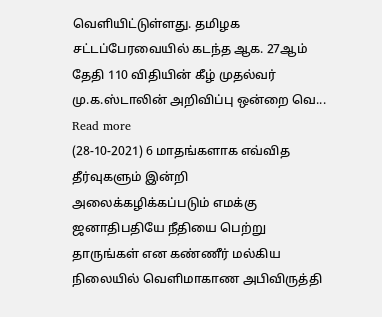வெளியிட்டுள்ளது. தமிழக சட்டப்பேரவையில் கடந்த ஆக. 27ஆம் தேதி 110 விதியின் கீழ் முதல்வர் மு.க.ஸ்டாலின் அறிவிப்பு ஒன்றை வெ... Read more
(28-10-2021) 6 மாதங்களாக எவ்வித தீர்வுகளும் இன்றி அலைக்கழிக்கப்படும் எமக்கு ஜனாதிபதியே நீதியை பெற்று தாருங்கள் என கண்ணீர் மல்கிய நிலையில் வெளிமாகாண அபிவிருத்தி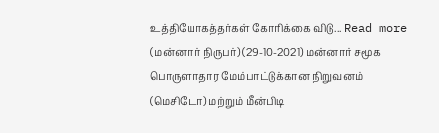உத்தியோகத்தர்கள் கோரிக்கை விடு... Read more
(மன்னார் நிருபர்) (29-10-2021) மன்னார் சமூக பொருளாதார மேம்பாட்டுக்கான நிறுவனம் (மெசிடோ) மற்றும் மீன்பிடி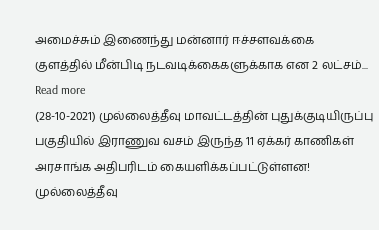அமைச்சும் இணைந்து மன்னார் ஈச்சளவக்கை குளத்தில் மீன்பிடி நடவடிக்கைகளுக்காக என 2 லட்சம்... Read more
(28-10-2021) முல்லைத்தீவு மாவட்டத்தின் புதுக்குடியிருப்பு பகுதியில் இராணுவ வசம் இருந்த 11 ஏக்கர் காணிகள் அரசாங்க அதிபரிடம் கையளிக்கப்பட்டுள்ளன! முல்லைத்தீவு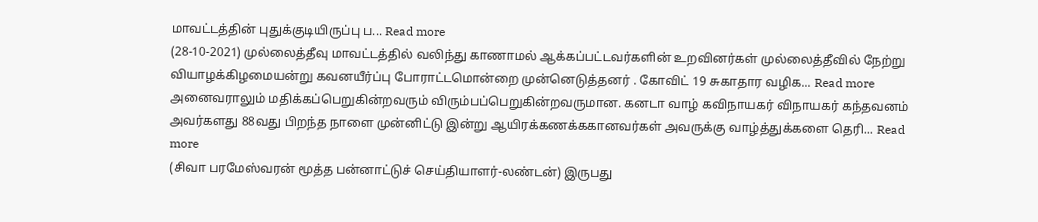மாவட்டத்தின் புதுக்குடியிருப்பு ப... Read more
(28-10-2021) முல்லைத்தீவு மாவட்டத்தில் வலிந்து காணாமல் ஆக்கப்பட்டவர்களின் உறவினர்கள் முல்லைத்தீவில் நேற்று வியாழக்கிழமையன்று கவனயீர்ப்பு போராட்டமொன்றை முன்னெடுத்தனர் . கோவிட் 19 சுகாதார வழிக... Read more
அனைவராலும் மதிக்கப்பெறுகின்றவரும் விரும்பப்பெறுகின்றவருமான. கனடா வாழ் கவிநாயகர் விநாயகர் கந்தவனம் அவர்களது 88வது பிறந்த நாளை முன்னிட்டு இன்று ஆயிரக்கணக்ககானவர்கள் அவருக்கு வாழ்த்துக்களை தெரி... Read more
(சிவா பரமேஸ்வரன் மூத்த பன்னாட்டுச் செய்தியாளர்-லண்டன்) இருபது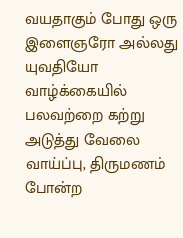வயதாகும் போது ஒரு இளைஞரோ அல்லது யுவதியோ வாழ்க்கையில் பலவற்றை கற்று அடுத்து வேலை வாய்ப்பு, திருமணம் போன்ற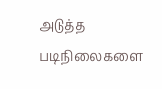அடுத்த படிநிலைகளை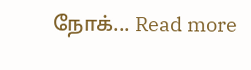நோக்... Read more